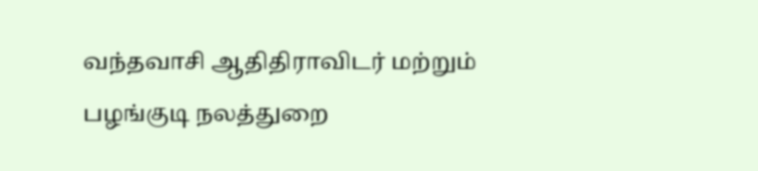வந்தவாசி ஆதிதிராவிடர் மற்றும் பழங்குடி நலத்துறை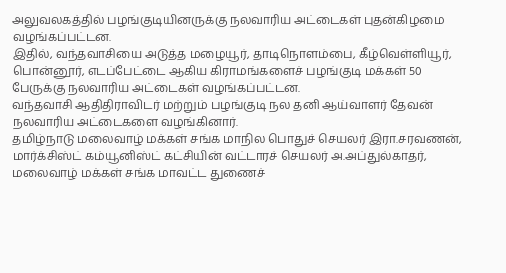அலுவலகத்தில் பழங்குடியினருக்கு நலவாரிய அட்டைகள் புதன்கிழமை வழங்கப்பட்டன.
இதில், வந்தவாசியை அடுத்த மழையூர், தாடிநொளம்பை, கீழ்வெள்ளியூர், பொன்னூர், எடப்பேட்டை ஆகிய கிராமங்களைச் பழங்குடி மக்கள் 50 பேருக்கு நலவாரிய அட்டைகள் வழங்கப்பட்டன.
வந்தவாசி ஆதிதிராவிடர் மற்றும் பழங்குடி நல தனி ஆய்வாளர் தேவன் நலவாரிய அட்டைகளை வழங்கினார்.
தமிழ்நாடு மலைவாழ் மக்கள் சங்க மாநில பொதுச் செயலர் இரா.சரவணன், மார்க்சிஸ்ட் கம்யூனிஸ்ட் கட்சியின் வட்டாரச் செயலர் அ.அப்துல்காதர், மலைவாழ் மக்கள் சங்க மாவட்ட துணைச்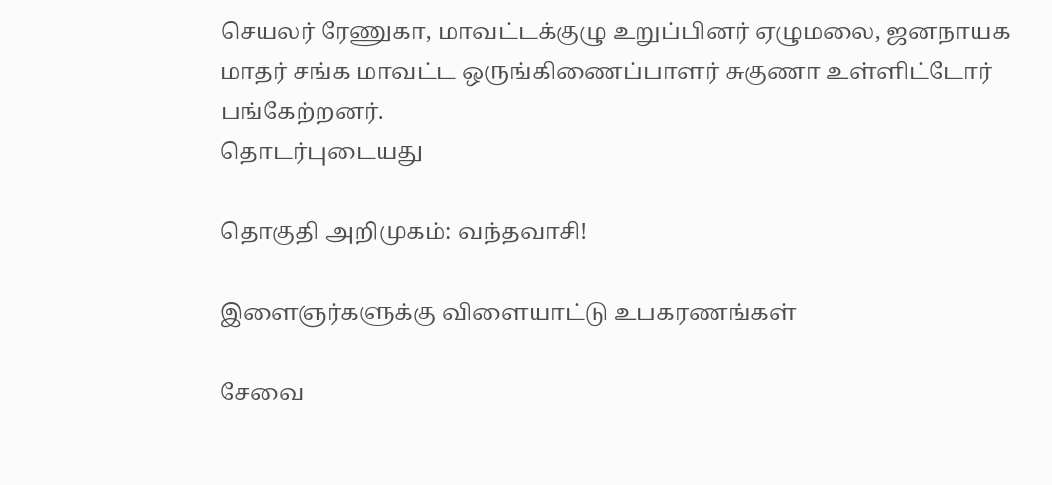செயலர் ரேணுகா, மாவட்டக்குழு உறுப்பினர் ஏழுமலை, ஜனநாயக மாதர் சங்க மாவட்ட ஒருங்கிணைப்பாளர் சுகுணா உள்ளிட்டோர் பங்கேற்றனர்.
தொடர்புடையது

தொகுதி அறிமுகம்: வந்தவாசி!

இளைஞர்களுக்கு விளையாட்டு உபகரணங்கள்

சேவை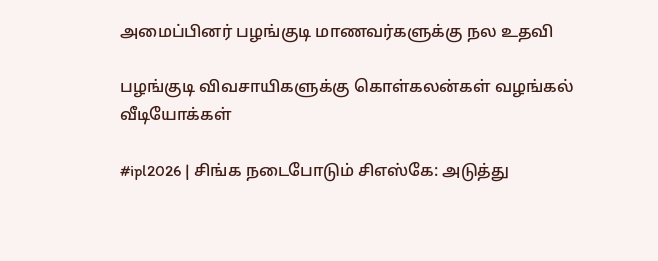அமைப்பினர் பழங்குடி மாணவர்களுக்கு நல உதவி

பழங்குடி விவசாயிகளுக்கு கொள்கலன்கள் வழங்கல்
வீடியோக்கள்

#ipl2026 | சிங்க நடைபோடும் சிஎஸ்கே: அடுத்து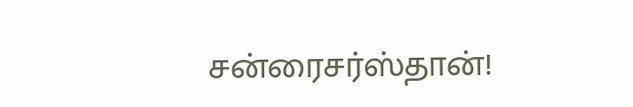சன்ரைசர்ஸ்தான்!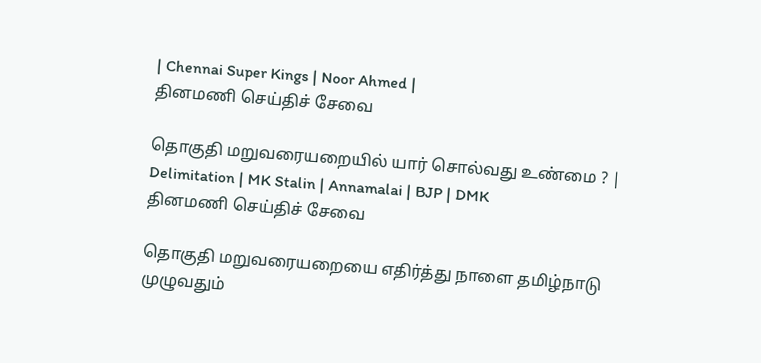| Chennai Super Kings | Noor Ahmed |
தினமணி செய்திச் சேவை

தொகுதி மறுவரையறையில் யார் சொல்வது உண்மை ? | Delimitation | MK Stalin | Annamalai | BJP | DMK
தினமணி செய்திச் சேவை

தொகுதி மறுவரையறையை எதிர்த்து நாளை தமிழ்நாடு முழுவதும்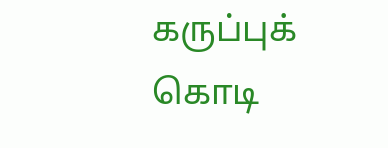கருப்புக் கொடி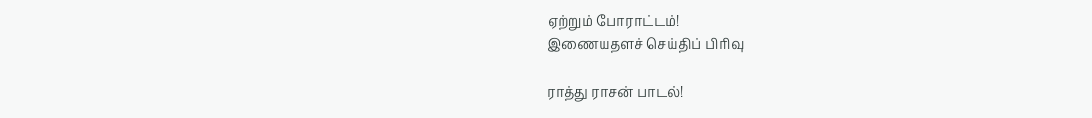ஏற்றும் போராட்டம்!
இணையதளச் செய்திப் பிரிவு

ராத்து ராசன் பாடல்!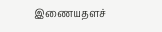இணையதளச்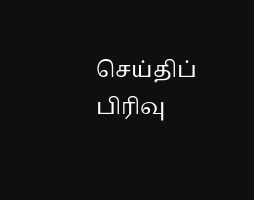செய்திப் பிரிவு